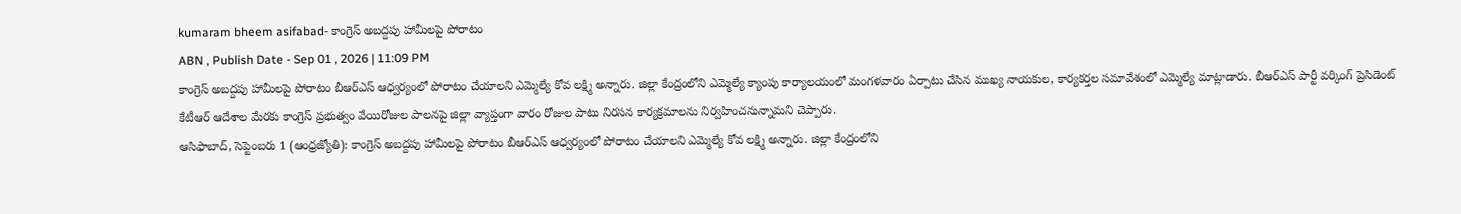kumaram bheem asifabad- కాంగ్రెస్ అబద్దపు హామీలపై పోరాటం
ABN , Publish Date - Sep 01 , 2026 | 11:09 PM
కాంగ్రెస్ అబద్దపు హామీలపై పోరాటం బీఆర్ఎస్ ఆధ్వర్యంలో పోరాటం చేయాలని ఎమ్మెల్యే కోవ లక్ష్మి అన్నారు. జిల్లా కేంద్రంలోని ఎమ్మెల్యే క్యాంపు కార్యాలయంలో మంగళవారం ఏర్పాటు చేసిన ముఖ్య నాయకుల, కార్యకర్తల సమావేశంలో ఎమ్మెల్యే మాట్లాడారు. బీఆర్ఎస్ పార్టీ వర్కింగ్ ప్రెసిడెంట్ కేటీఆర్ ఆదేశాల మేరకు కాంగ్రెస్ ప్రభుత్వం వేయిరోజుల పాలనపై జిల్లా వ్యాప్తంగా వారం రోజుల పాటు నిరసన కార్యక్రమాలను నిర్వహించనున్నామని చెప్పారు.
ఆసిఫాబాద్, సెప్టెంబరు 1 (ఆంధ్రజ్యోతి): కాంగ్రెస్ అబద్దపు హామీలపై పోరాటం బీఆర్ఎస్ ఆధ్వర్యంలో పోరాటం చేయాలని ఎమ్మెల్యే కోవ లక్ష్మి అన్నారు. జిల్లా కేంద్రంలోని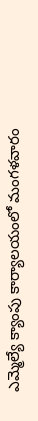ఎమ్మెల్యే క్యాంపు కార్యాలయంలో మంగళవారం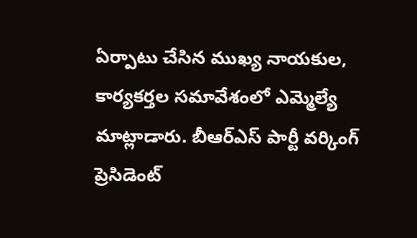ఏర్పాటు చేసిన ముఖ్య నాయకుల, కార్యకర్తల సమావేశంలో ఎమ్మెల్యే మాట్లాడారు. బీఆర్ఎస్ పార్టీ వర్కింగ్ ప్రెసిడెంట్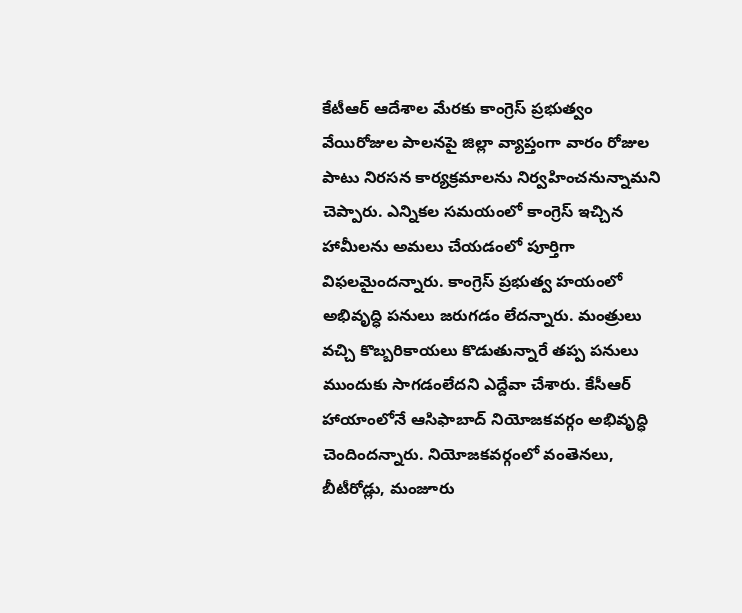కేటీఆర్ ఆదేశాల మేరకు కాంగ్రెస్ ప్రభుత్వం వేయిరోజుల పాలనపై జిల్లా వ్యాప్తంగా వారం రోజుల పాటు నిరసన కార్యక్రమాలను నిర్వహించనున్నామని చెప్పారు. ఎన్నికల సమయంలో కాంగ్రెస్ ఇచ్చిన హామీలను అమలు చేయడంలో పూర్తిగా విఫలమైందన్నారు. కాంగ్రెస్ ప్రభుత్వ హయంలో అభివృద్ధి పనులు జరుగడం లేదన్నారు. మంత్రులు వచ్చి కొబ్బరికాయలు కొడుతున్నారే తప్ప పనులు ముందుకు సాగడంలేదని ఎద్దేవా చేశారు. కేసీఆర్ హాయాంలోనే ఆసిఫాబాద్ నియోజకవర్గం అభివృద్ధి చెందిందన్నారు. నియోజకవర్గంలో వంతెనలు, బీటీరోడ్లు, మంజూరు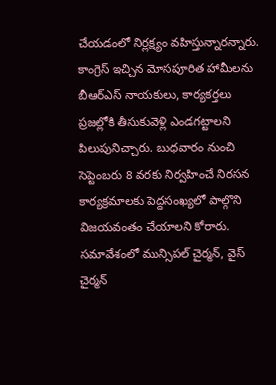చేయడంలో నిర్లక్ష్యం వహిస్తున్నారన్నారు. కాంగ్రెస్ ఇచ్చిన మోసపూరిత హామీలను బీఆర్ఎస్ నాయకులు, కార్యకర్తలు ప్రజల్లోకి తీసుకువెళ్లి ఎండగట్టాలని పిలుపునిచ్చారు. బుధవారం నుంచి సెప్టెంబరు 8 వరకు నిర్వహించే నిరసన కార్యక్రమాలకు పెద్దసంఖ్యలో పాల్గొని విజయవంతం చేయాలని కోరారు. సమావేశంలో మున్సిపల్ చైర్మన్, వైస్ చైర్మన్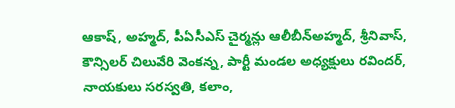ఆకాష్, అహ్మద్, పీఏసీఎస్ చైర్మన్లు ఆలీబీన్అహ్మద్, శ్రీనివాస్, కౌన్సిలర్ చిలువేరి వెంకన్న, పార్టీ మండల అధ్యక్షులు రవిందర్, నాయకులు సరస్వతి, కలాం,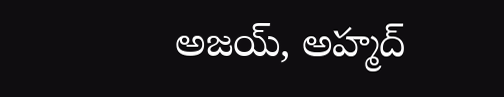అజయ్, అహ్మద్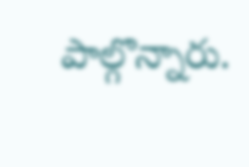పాల్గొన్నారు.